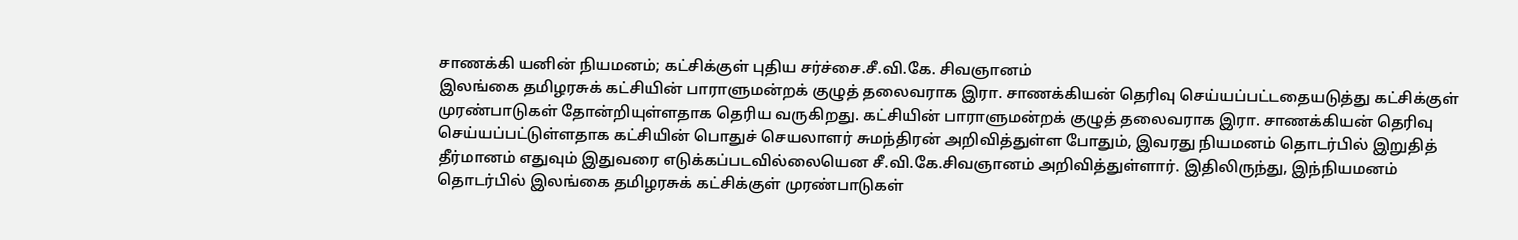சாணக்கி யனின் நியமனம்; கட்சிக்குள் புதிய சர்ச்சை.சீ.வி.கே. சிவஞானம்
இலங்கை தமிழரசுக் கட்சியின் பாராளுமன்றக் குழுத் தலைவராக இரா. சாணக்கியன் தெரிவு செய்யப்பட்டதையடுத்து கட்சிக்குள் முரண்பாடுகள் தோன்றியுள்ளதாக தெரிய வருகிறது. கட்சியின் பாராளுமன்றக் குழுத் தலைவராக இரா. சாணக்கியன் தெரிவு செய்யப்பட்டுள்ளதாக கட்சியின் பொதுச் செயலாளர் சுமந்திரன் அறிவித்துள்ள போதும், இவரது நியமனம் தொடர்பில் இறுதித் தீர்மானம் எதுவும் இதுவரை எடுக்கப்படவில்லையென சீ.வி.கே.சிவஞானம் அறிவித்துள்ளார். இதிலிருந்து, இந்நியமனம் தொடர்பில் இலங்கை தமிழரசுக் கட்சிக்குள் முரண்பாடுகள்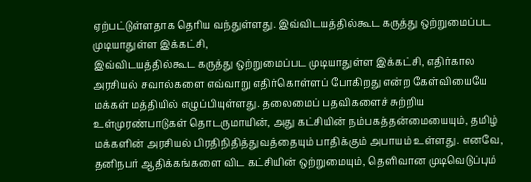ஏற்பட்டுள்ளதாக தெரிய வந்துள்ளது. இவ்விடயத்தில்கூட கருத்து ஒற்றுமைப்பட முடியாதுள்ள இக்கட்சி,
இவ்விடயத்தில்கூட கருத்து ஒற்றுமைப்பட முடியாதுள்ள இக்கட்சி, எதிர்கால அரசியல் சவால்களை எவ்வாறு எதிர்கொள்ளப் போகிறது என்ற கேள்வியையே மக்கள் மத்தியில் எழுப்பியுள்ளது. தலைமைப் பதவிகளைச் சுற்றிய உள்முரண்பாடுகள் தொடருமாயின், அது கட்சியின் நம்பகத்தன்மையையும், தமிழ் மக்களின் அரசியல் பிரதிநிதித்துவத்தையும் பாதிக்கும் அபாயம் உள்ளது. எனவே, தனிநபர் ஆதிக்கங்களை விட கட்சியின் ஒற்றுமையும், தெளிவான முடிவெடுப்பும்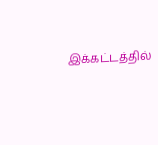இக்கட்டத்தில்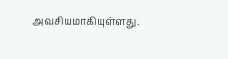அவசியமாகியுள்ளது.